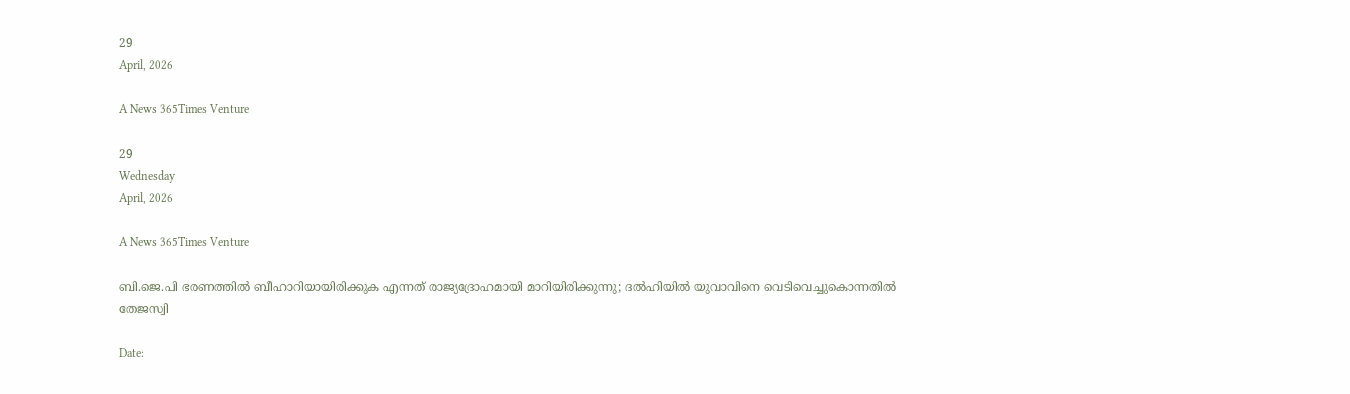29
April, 2026

A News 365Times Venture

29
Wednesday
April, 2026

A News 365Times Venture

ബി.ജെ.പി ഭരണത്തില്‍ ബീഹാറിയായിരിക്കുക എന്നത് രാജ്യദ്രോഹമായി മാറിയിരിക്കുന്നു; ദല്‍ഹിയില്‍ യുവാവിനെ വെടിവെച്ചുകൊന്നതില്‍ തേജസ്വി

Date: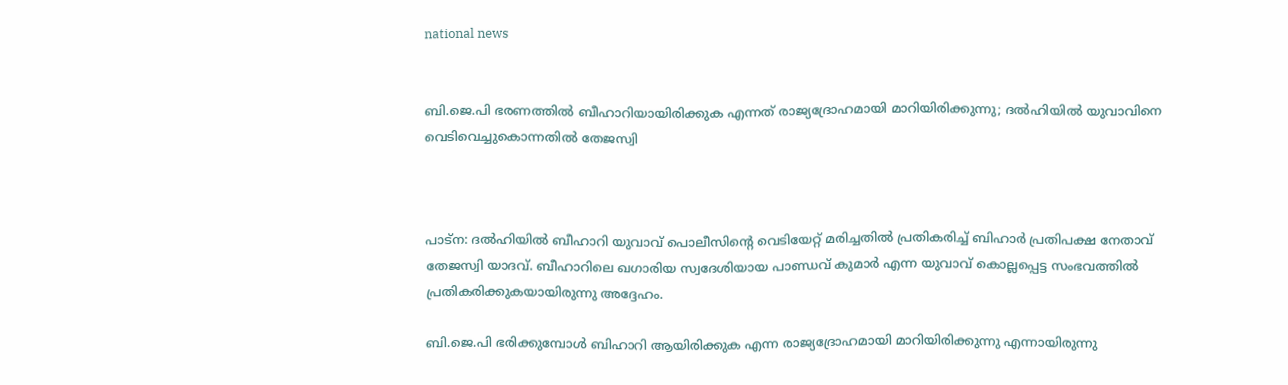national news


ബി.ജെ.പി ഭരണത്തില്‍ ബീഹാറിയായിരിക്കുക എന്നത് രാജ്യദ്രോഹമായി മാറിയിരിക്കുന്നു; ദല്‍ഹിയില്‍ യുവാവിനെ വെടിവെച്ചുകൊന്നതില്‍ തേജസ്വി



പാട്‌ന: ദല്‍ഹിയില്‍ ബീഹാറി യുവാവ് പൊലീസിന്റെ വെടിയേറ്റ് മരിച്ചതില്‍ പ്രതികരിച്ച് ബിഹാര്‍ പ്രതിപക്ഷ നേതാവ് തേജസ്വി യാദവ്. ബീഹാറിലെ ഖഗാരിയ സ്വദേശിയായ പാണ്ഡവ് കുമാര്‍ എന്ന യുവാവ് കൊല്ലപ്പെട്ട സംഭവത്തില്‍ പ്രതികരിക്കുകയായിരുന്നു അദ്ദേഹം.

ബി.ജെ.പി ഭരിക്കുമ്പോള്‍ ബിഹാറി ആയിരിക്കുക എന്ന രാജ്യദ്രോഹമായി മാറിയിരിക്കുന്നു എന്നായിരുന്നു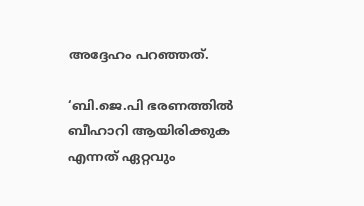അദ്ദേഹം പറഞ്ഞത്.

‘ബി.ജെ.പി ഭരണത്തില്‍ ബീഹാറി ആയിരിക്കുക എന്നത് ഏറ്റവും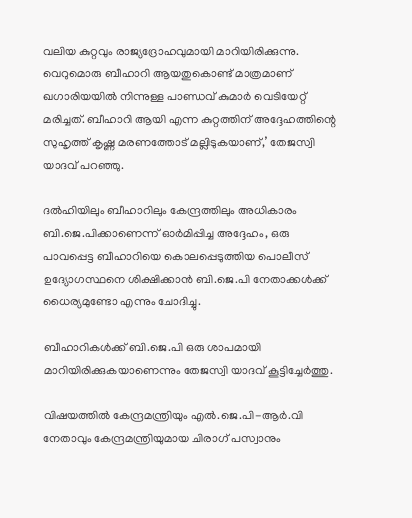വലിയ കുറ്റവും രാജ്യദ്രോഹവുമായി മാറിയിരിക്കുന്നു. വെറുമൊരു ബീഹാറി ആയതുകൊണ്ട് മാത്രമാണ് ഖഗാരിയയില്‍ നിന്നുള്ള പാണ്ഡവ് കുമാര്‍ വെടിയേറ്റ് മരിച്ചത്. ബീഹാറി ആയി എന്ന കുറ്റത്തിന് അദ്ദേഹത്തിന്റെ സുഹൃത്ത് കൃഷ്ണ മരണത്തോട് മല്ലിടുകയാണ്,’ തേജസ്വി യാദവ് പറഞ്ഞു.

ദല്‍ഹിയിലും ബീഹാറിലും കേന്ദ്രത്തിലും അധികാരം ബി.ജെ.പിക്കാണെന്ന് ഓര്‍മിപ്പിച്ച അദ്ദേഹം, ഒരു പാവപ്പെട്ട ബീഹാറിയെ കൊലപ്പെടുത്തിയ പൊലീസ് ഉദ്യോഗസ്ഥനെ ശിക്ഷിക്കാന്‍ ബി.ജെ.പി നേതാക്കള്‍ക്ക് ധൈര്യമുണ്ടോ എന്നും ചോദിച്ചു.

ബീഹാറികള്‍ക്ക് ബി.ജെ.പി ഒരു ശാപമായി മാറിയിരിക്കുകയാണെന്നും തേജസ്വി യാദവ് കൂട്ടിച്ചേര്‍ത്തു.

വിഷയത്തില്‍ കേന്ദ്രമന്ത്രിയും എല്‍.ജെ.പി-ആര്‍.വി നേതാവും കേന്ദ്രമന്ത്രിയുമായ ചിരാഗ് പസ്വാനും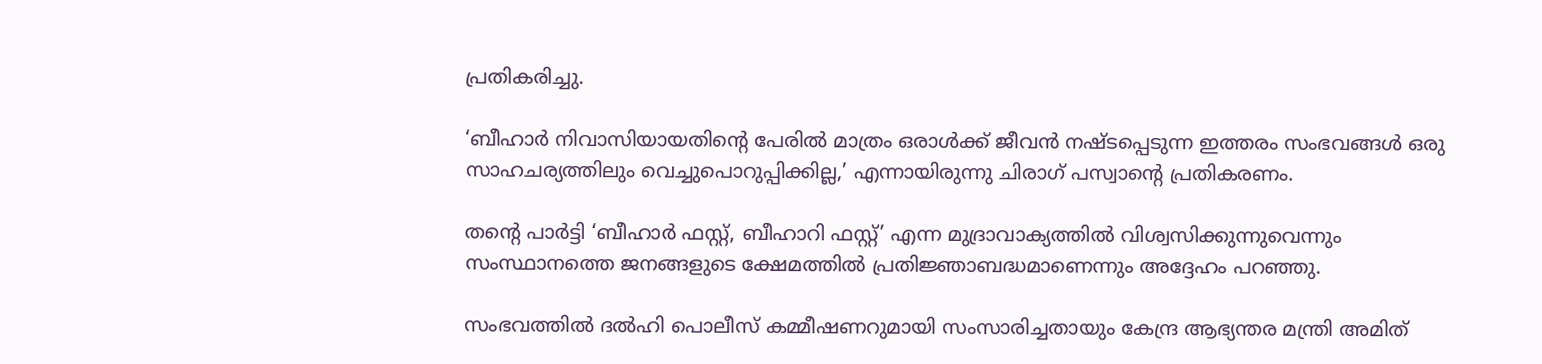പ്രതികരിച്ചു.

‘ബീഹാര്‍ നിവാസിയായതിന്റെ പേരില്‍ മാത്രം ഒരാള്‍ക്ക് ജീവന്‍ നഷ്ടപ്പെടുന്ന ഇത്തരം സംഭവങ്ങള്‍ ഒരു സാഹചര്യത്തിലും വെച്ചുപൊറുപ്പിക്കില്ല,’ എന്നായിരുന്നു ചിരാഗ് പസ്വാന്റെ പ്രതികരണം.

തന്റെ പാര്‍ട്ടി ‘ബീഹാര്‍ ഫസ്റ്റ്, ബീഹാറി ഫസ്റ്റ്’ എന്ന മുദ്രാവാക്യത്തില്‍ വിശ്വസിക്കുന്നുവെന്നും സംസ്ഥാനത്തെ ജനങ്ങളുടെ ക്ഷേമത്തില്‍ പ്രതിജ്ഞാബദ്ധമാണെന്നും അദ്ദേഹം പറഞ്ഞു.

സംഭവത്തില്‍ ദല്‍ഹി പൊലീസ് കമ്മീഷണറുമായി സംസാരിച്ചതായും കേന്ദ്ര ആഭ്യന്തര മന്ത്രി അമിത്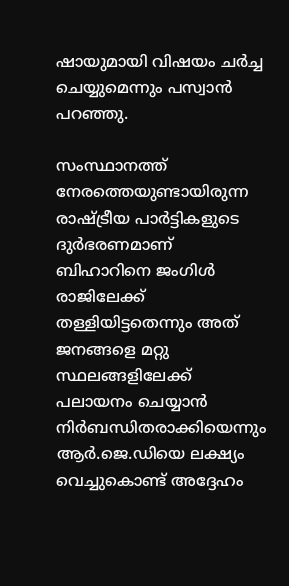ഷായുമായി വിഷയം ചര്‍ച്ച ചെയ്യുമെന്നും പസ്വാന്‍ പറഞ്ഞു.

സംസ്ഥാനത്ത് നേരത്തെയുണ്ടായിരുന്ന രാഷ്ട്രീയ പാര്‍ട്ടികളുടെ ദുര്‍ഭരണമാണ് ബിഹാറിനെ ജംഗിള്‍ രാജിലേക്ക് തള്ളിയിട്ടതെന്നും അത് ജനങ്ങളെ മറ്റു സ്ഥലങ്ങളിലേക്ക് പലായനം ചെയ്യാന്‍ നിര്‍ബന്ധിതരാക്കിയെന്നും ആര്‍.ജെ.ഡിയെ ലക്ഷ്യം വെച്ചുകൊണ്ട് അദ്ദേഹം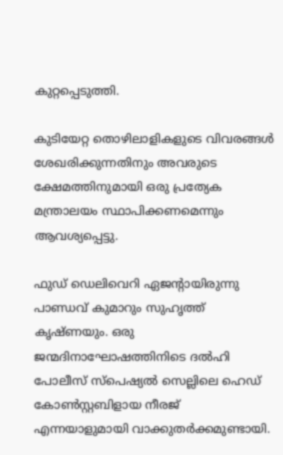കുറ്റപ്പെടുത്തി.

കുടിയേറ്റ തൊഴിലാളികളുടെ വിവരങ്ങള്‍ ശേഖരിക്കുന്നതിനും അവരുടെ ക്ഷേമത്തിനുമായി ഒരു പ്രത്യേക മന്ത്രാലയം സ്ഥാപിക്കണമെന്നും ആവശ്യപ്പെട്ടു.

ഫുഡ് ഡെലിവെറി ഏജന്റായിരുന്നു പാണ്ഡവ് കുമാറും സുഹൃത്ത് കൃഷ്ണയും. ഒരു ജന്മദിനാഘോഷത്തിനിടെ ദല്‍ഹി പോലീസ് സ്‌പെഷ്യല്‍ സെല്ലിലെ ഹെഡ് കോണ്‍സ്റ്റബിളായ നീരജ് എന്നയാളുമായി വാക്കുതര്‍ക്കമുണ്ടായി.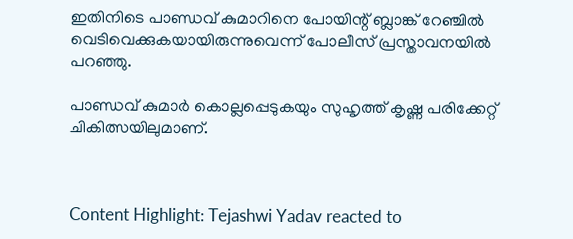ഇതിനിടെ പാണ്ഡവ് കുമാറിനെ പോയിന്റ് ബ്ലാങ്ക് റേഞ്ചില്‍ വെടിവെക്കുകയായിരുന്നുവെന്ന് പോലീസ് പ്രസ്താവനയില്‍ പറഞ്ഞു.

പാണ്ഡവ് കുമാര്‍ കൊല്ലപ്പെടുകയും സുഹൃത്ത് കൃഷ്ണ പരിക്കേറ്റ് ചികിത്സയിലുമാണ്.



Content Highlight: Tejashwi Yadav reacted to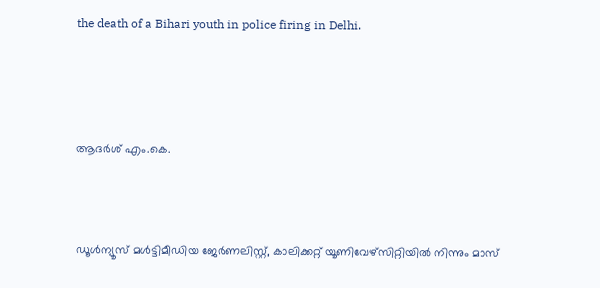the death of a Bihari youth in police firing in Delhi.




ആദര്‍ശ് എം.കെ.



ഡൂള്‍ന്യൂസ് മള്‍ട്ടിമീഡിയ ജേര്‍ണലിസ്റ്റ്, കാലിക്കറ്റ് യൂണിവേഴ്സിറ്റിയില്‍ നിന്നും മാസ്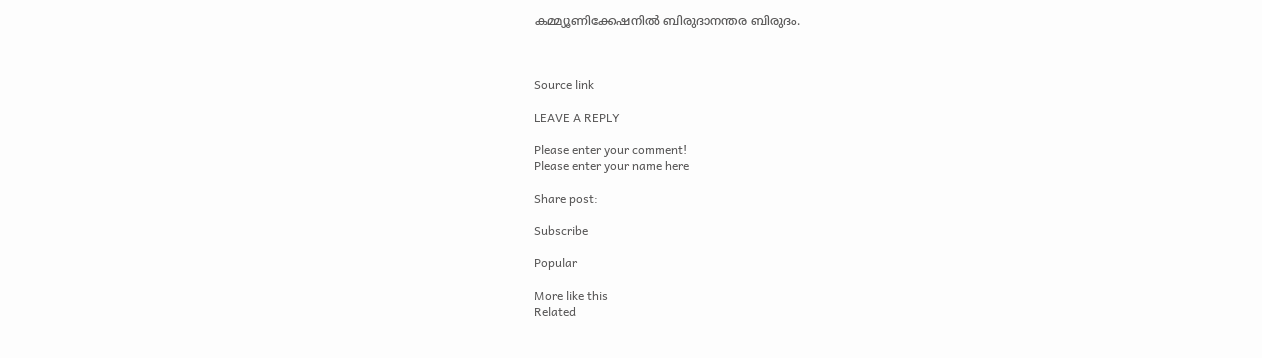കമ്മ്യൂണിക്കേഷനില്‍ ബിരുദാനന്തര ബിരുദം.



Source link

LEAVE A REPLY

Please enter your comment!
Please enter your name here

Share post:

Subscribe

Popular

More like this
Related